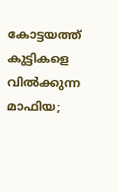കോട്ടയത്ത് കുട്ടികളെ വിൽക്കുന്ന മാഫിയ;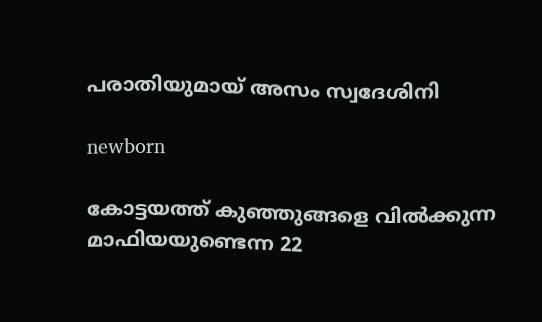പരാതിയുമായ് അസം സ്വദേശിനി

newborn

കോട്ടയത്ത് കുഞ്ഞുങ്ങളെ വിൽക്കുന്ന മാഫിയയുണ്ടെന്ന 22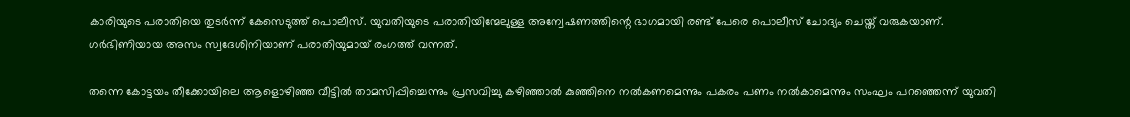കാരിയുടെ പരാതിയെ തുടർന്ന് കേസെടുത്ത് പൊലീസ്. യുവതിയുടെ പരാതിയിന്മേലുള്ള അന്വേഷണത്തിന്റെ ഭാഗമായി രണ്ട് പേരെ പൊലീസ് ചോദ്യം ചെയ്ത് വരുകയാണ്. ഗർഭിണിയായ അസം സ്വദേശിനിയാണ് പരാതിയുമായ് രംഗത്ത് വന്നത്.

തന്നെ കോട്ടയം തീക്കോയിലെ ആളൊഴിഞ്ഞ വീട്ടിൽ താമസിപ്പിച്ചെന്നും പ്രസവിച്ചു കഴിഞ്ഞാൽ കുഞ്ഞിനെ നൽകണമെന്നും പകരം പണം നൽകാമെന്നും സംഘം പറഞ്ഞെന്ന് യുവതി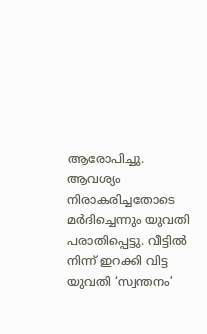ആരോപിച്ചു. ആവശ്യം നിരാകരിച്ചതോടെ മർദിച്ചെന്നും യുവതി പരാതിപ്പെട്ടു. വീട്ടിൽ നിന്ന് ഇറക്കി വിട്ട യുവതി ‘സ്വന്തനം’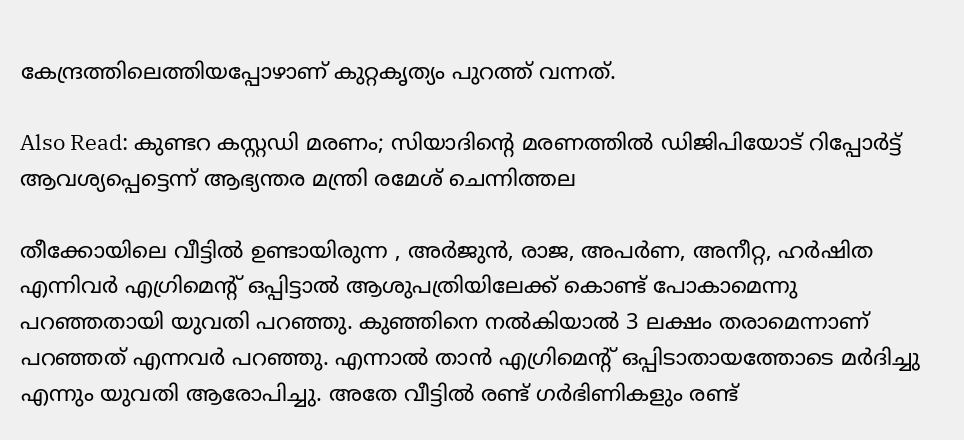കേന്ദ്രത്തിലെത്തിയപ്പോഴാണ് കുറ്റകൃത്യം പുറത്ത് വന്നത്.

Also Read: കുണ്ടറ കസ്റ്റഡി മരണം; സിയാദിന്റെ മരണത്തിൽ ഡിജിപിയോട് റിപ്പോർട്ട് ആവശ്യപ്പെട്ടെന്ന് ആഭ്യന്തര മന്ത്രി രമേശ് ചെന്നിത്തല

തീക്കോയിലെ വീട്ടിൽ ഉണ്ടായിരുന്ന , അർജുൻ, രാജ, അപർണ, അനീറ്റ, ഹർഷിത എന്നിവർ എഗ്രിമെന്റ് ഒപ്പിട്ടാൽ ആശുപത്രിയിലേക്ക് കൊണ്ട് പോകാമെന്നു പറഞ്ഞതായി യുവതി പറഞ്ഞു. കുഞ്ഞിനെ നൽകിയാൽ 3 ലക്ഷം തരാമെന്നാണ് പറഞ്ഞത് എന്നവർ പറഞ്ഞു. എന്നാൽ താൻ എഗ്രിമെന്റ് ഒപ്പിടാതായത്തോടെ മർദിച്ചു എന്നും യുവതി ആരോപിച്ചു. അതേ വീട്ടിൽ രണ്ട് ഗർഭിണികളും രണ്ട്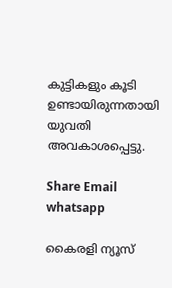കുട്ടികളും കൂടി ഉണ്ടായിരുന്നതായി യുവതി അവകാശപ്പെട്ടു.

Share Email
whatsapp

കൈരളി ന്യൂസ്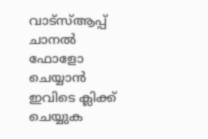വാട്‌സ്ആപ്പ് ചാനല്‍ ഫോളോ ചെയ്യാന്‍ ഇവിടെ ക്ലിക്ക് ചെയ്യുക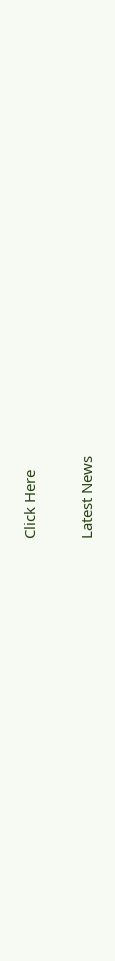Click Here

Latest News